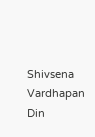Shivsena Vardhapan Din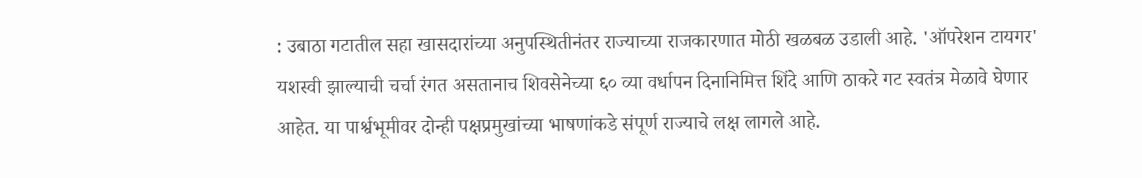: उबाठा गटातील सहा खासदारांच्या अनुपस्थितीनंतर राज्याच्या राजकारणात मोठी खळबळ उडाली आहे. 'ऑपरेशन टायगर' यशस्वी झाल्याची चर्चा रंगत असतानाच शिवसेनेच्या ६० व्या वर्धापन दिनानिमित्त शिंदे आणि ठाकरे गट स्वतंत्र मेळावे घेणार आहेत. या पार्श्वभूमीवर दोन्ही पक्षप्रमुखांच्या भाषणांकडे संपूर्ण राज्याचे लक्ष लागले आहे.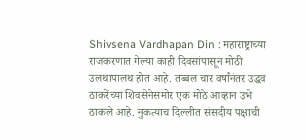Shivsena Vardhapan Din : महाराष्ट्राच्या राजकरणात गेल्या काही दिवसांपासून मोठी उलथापालथ होत आहे. तब्बल चार वर्षांनंतर उद्धव ठाकरेंच्या शिवसेनेसमोर एक मोठे आव्हान उभे ठाकले आहे. नुकत्याच दिल्लीत संसदीय पक्षाची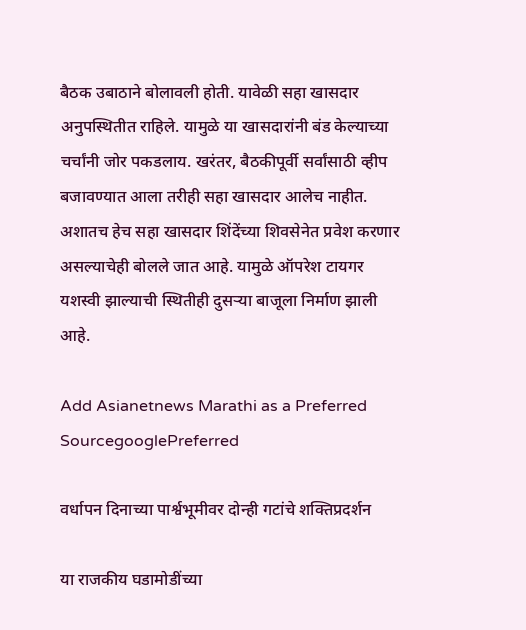बैठक उबाठाने बोलावली होती. यावेळी सहा खासदार अनुपस्थितीत राहिले. यामुळे या खासदारांनी बंड केल्याच्या चर्चांनी जोर पकडलाय. खरंतर, बैठकीपूर्वी सर्वांसाठी व्हीप बजावण्यात आला तरीही सहा खासदार आलेच नाहीत. अशातच हेच सहा खासदार शिंदेंच्या शिवसेनेत प्रवेश करणार असल्याचेही बोलले जात आहे. यामुळे ऑपरेश टायगर यशस्वी झाल्याची स्थितीही दुसऱ्या बाजूला निर्माण झाली आहे.

Add Asianetnews Marathi as a Preferred SourcegooglePreferred

वर्धापन दिनाच्या पार्श्वभूमीवर दोन्ही गटांचे शक्तिप्रदर्शन

या राजकीय घडामोडींच्या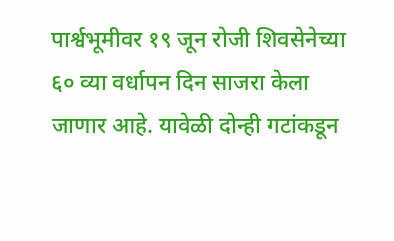पार्श्वभूमीवर १९ जून रोजी शिवसेनेच्या ६० व्या वर्धापन दिन साजरा केला जाणार आहे. यावेळी दोन्ही गटांकडून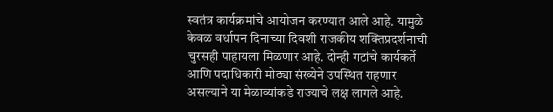स्वतंत्र कार्यक्रमांचे आयोजन करण्यात आले आहे. यामुळे केवळ वर्धापन दिनाच्या दिवशी राजकीय शक्तिप्रदर्शनाची चुरसही पाहायला मिळणार आहे. दोन्ही गटांचे कार्यकर्ते आणि पदाधिकारी मोठ्या संख्येने उपस्थित राहणार असल्याने या मेळाव्यांकडे राज्याचे लक्ष लागले आहे.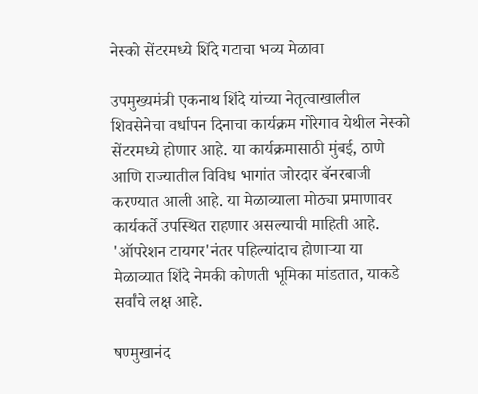नेस्को सेंटरमध्ये शिंदे गटाचा भव्य मेळावा

उपमुख्यमंत्री एकनाथ शिंदे यांच्या नेतृत्वाखालील शिवसेनेचा वर्धापन दिनाचा कार्यक्रम गोरेगाव येथील नेस्को सेंटरमध्ये होणार आहे. या कार्यक्रमासाठी मुंबई, ठाणे आणि राज्यातील विविध भागांत जोरदार बॅनरबाजी करण्यात आली आहे. या मेळाव्याला मोठ्या प्रमाणावर कार्यकर्ते उपस्थित राहणार असल्याची माहिती आहे. 'ऑपरेशन टायगर'नंतर पहिल्यांदाच होणाऱ्या या मेळाव्यात शिंदे नेमकी कोणती भूमिका मांडतात, याकडे सर्वांचे लक्ष आहे.

षण्मुखानंद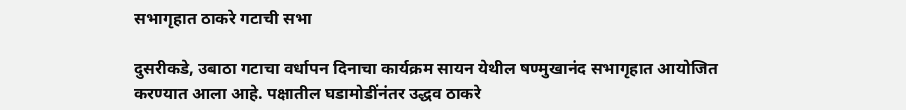सभागृहात ठाकरे गटाची सभा

दुसरीकडे, उबाठा गटाचा वर्धापन दिनाचा कार्यक्रम सायन येथील षण्मुखानंद सभागृहात आयोजित करण्यात आला आहे. पक्षातील घडामोडींनंतर उद्धव ठाकरे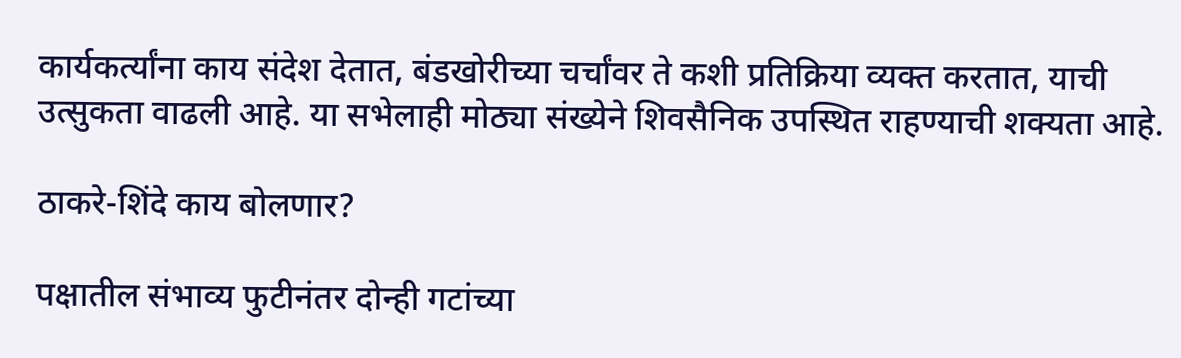कार्यकर्त्यांना काय संदेश देतात, बंडखोरीच्या चर्चांवर ते कशी प्रतिक्रिया व्यक्त करतात, याची उत्सुकता वाढली आहे. या सभेलाही मोठ्या संख्येने शिवसैनिक उपस्थित राहण्याची शक्यता आहे.

ठाकरे-शिंदे काय बोलणार?

पक्षातील संभाव्य फुटीनंतर दोन्ही गटांच्या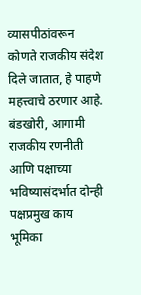व्यासपीठांवरून कोणते राजकीय संदेश दिले जातात, हे पाहणे महत्त्वाचे ठरणार आहे. बंडखोरी, आगामी राजकीय रणनीती आणि पक्षाच्या भविष्यासंदर्भात दोन्ही पक्षप्रमुख काय भूमिका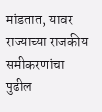मांडतात, यावर राज्याच्या राजकीय समीकरणांचा पुढील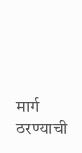मार्ग ठरण्याची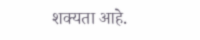शक्यता आहे.